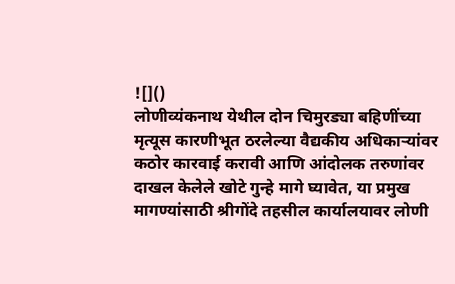![]()
लोणीव्यंकनाथ येथील दोन चिमुरड्या बहिणींच्या मृत्यूस कारणीभूत ठरलेल्या वैद्यकीय अधिकाऱ्यांवर कठोर कारवाई करावी आणि आंदोलक तरुणांवर दाखल केलेले खोटे गुन्हे मागे घ्यावेत, या प्रमुख मागण्यांसाठी श्रीगोंदे तहसील कार्यालयावर लोणी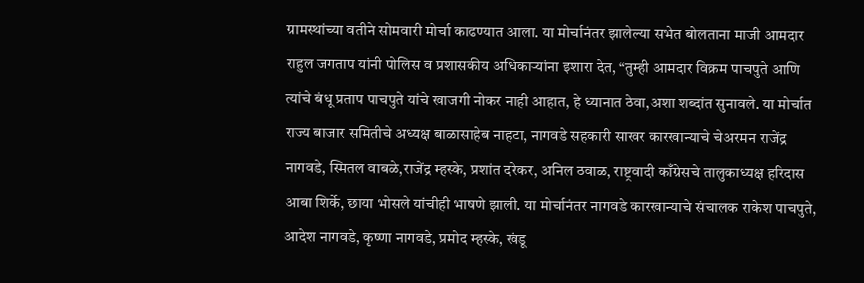ग्रामस्थांच्या वतीने सोमवारी मोर्चा काढण्यात आला. या मोर्चानंतर झालेल्या सभेत बोलताना माजी आमदार राहुल जगताप यांनी पोलिस व प्रशासकीय अधिकाऱ्यांना इशारा देत, “तुम्ही आमदार विक्रम पाचपुते आणि त्यांचे बंधू प्रताप पाचपुते यांचे खाजगी नोकर नाही आहात, हे ध्यानात ठेवा,अशा शब्दांत सुनावले. या मोर्चात राज्य बाजार समितीचे अध्यक्ष बाळासाहेब नाहटा, नागवडे सहकारी साखर कारखान्याचे चेअरमन राजेंद्र नागवडे, स्मितल वाबळे,राजेंद्र म्हस्के, प्रशांत दरेकर, अनिल ठवाळ, राष्ट्रवादी काँग्रेसचे तालुकाध्यक्ष हरिदास आबा शिर्के, छाया भोसले यांचीही भाषणे झाली. या मोर्चानंतर नागवडे कारखान्याचे संचालक राकेश पाचपुते, आदेश नागवडे, कृष्णा नागवडे, प्रमोद म्हस्के, खंडू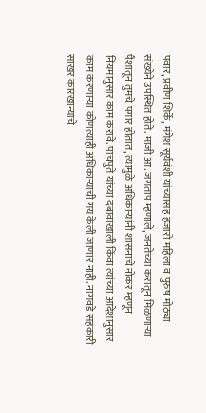पवार, प्रवीण शिर्के, मंगेश सूर्यवंशी यांच्यासह हजारो महिला व पुरुष मोठ्या संख्येने उपस्थित होते. माजी आ. जगताप म्हणाले, जनतेच्या करातून मिळणाऱ्या पैशातून तुमचे पगार होतात, त्यामुळे अधिकाऱ्यांनी शासनाचे नोकर म्हणून नियमानुसार काम करावे. पाचपुते यांच्या दबावाखाली किंवा त्यांच्या आदेशानुसार काम करणाऱ्या कोणत्याही अधिकाऱ्याची गय केली जाणार नाही. नागवडे सहकारी साखर कारखान्याचे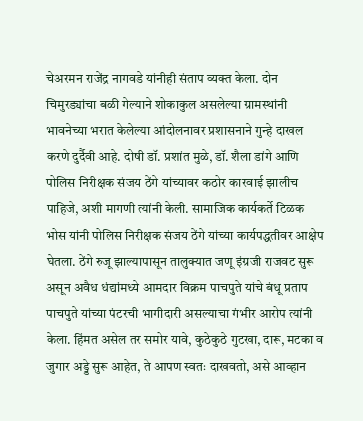चेअरमन राजेंद्र नागवडे यांनीही संताप व्यक्त केला. दोन चिमुरड्यांचा बळी गेल्याने शोकाकुल असलेल्या ग्रामस्थांनी भावनेच्या भरात केलेल्या आंदोलनावर प्रशासनाने गुन्हे दाखल करणे दुर्दैवी आहे. दोषी डॉ. प्रशांत मुळे, डॉ. शैला डांगे आणि पोलिस निरीक्षक संजय ठेंगे यांच्यावर कठोर कारवाई झालीच पाहिजे, अशी मागणी त्यांनी केली. सामाजिक कार्यकर्ते टिळक भोस यांनी पोलिस निरीक्षक संजय ठेंगे यांच्या कार्यपद्धतीवर आक्षेप घेतला. ठेंगे रुजू झाल्यापासून तालुक्यात जणू इंग्रजी राजवट सुरू असून अवैध धंद्यांमध्ये आमदार विक्रम पाचपुते यांचे बंधू प्रताप पाचपुते यांच्या पंटरची भागीदारी असल्याचा गंभीर आरोप त्यांनी केला. हिंमत असेल तर समोर यावे, कुठेकुठे गुटखा, दारू, मटका व जुगार अड्डे सुरू आहेत, ते आपण स्वतः दाखवतो, असे आव्हान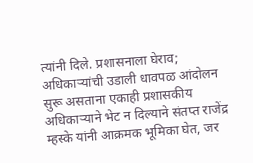त्यांनी दिले. प्रशासनाला घेराव; अधिकाऱ्यांची उडाली धावपळ आंदोलन सुरू असताना एकाही प्रशासकीय अधिकाऱ्याने भेट न दिल्याने संतप्त राजेंद्र म्हस्के यांनी आक्रमक भूमिका घेत, जर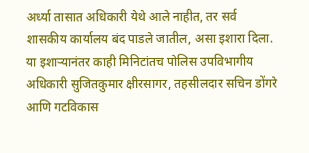अर्ध्या तासात अधिकारी येथे आले नाहीत, तर सर्व शासकीय कार्यालय बंद पाडले जातील, असा इशारा दिला. या इशाऱ्यानंतर काही मिनिटांतच पोलिस उपविभागीय अधिकारी सुजितकुमार क्षीरसागर, तहसीलदार सचिन डोंगरे आणि गटविकास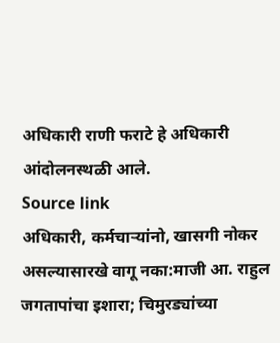अधिकारी राणी फराटे हे अधिकारी आंदोलनस्थळी आले.
Source link
अधिकारी, कर्मचाऱ्यांनो, खासगी नोकर असल्यासारखे वागू नका:माजी आ. राहुल जगतापांचा इशारा; चिमुरड्यांच्या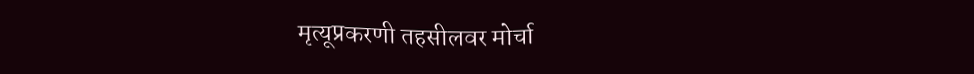मृत्यूप्रकरणी तहसीलवर मोर्चा